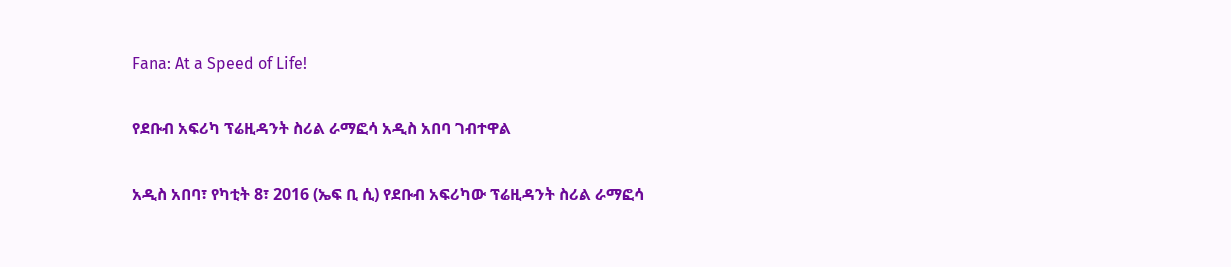Fana: At a Speed of Life!

የደቡብ አፍሪካ ፕሬዚዳንት ስሪል ራማፎሳ አዲስ አበባ ገብተዋል

አዲስ አበባ፣ የካቲት 8፣ 2016 (ኤፍ ቢ ሲ) የደቡብ አፍሪካው ፕሬዚዳንት ስሪል ራማፎሳ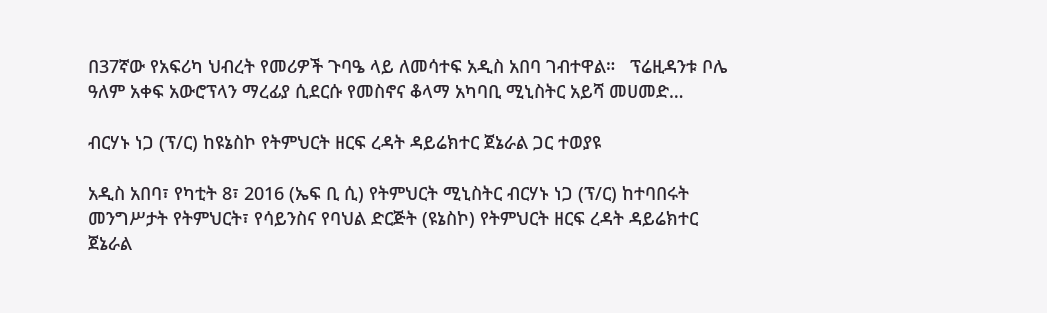በ37ኛው የአፍሪካ ህብረት የመሪዎች ጉባዔ ላይ ለመሳተፍ አዲስ አበባ ገብተዋል።   ፕሬዚዳንቱ ቦሌ ዓለም አቀፍ አውሮፕላን ማረፊያ ሲደርሱ የመስኖና ቆላማ አካባቢ ሚኒስትር አይሻ መሀመድ…

ብርሃኑ ነጋ (ፕ/ር) ከዩኔስኮ የትምህርት ዘርፍ ረዳት ዳይሬክተር ጀኔራል ጋር ተወያዩ

አዲስ አበባ፣ የካቲት 8፣ 2016 (ኤፍ ቢ ሲ) የትምህርት ሚኒስትር ብርሃኑ ነጋ (ፕ/ር) ከተባበሩት መንግሥታት የትምህርት፣ የሳይንስና የባህል ድርጅት (ዩኔስኮ) የትምህርት ዘርፍ ረዳት ዳይሬክተር ጀኔራል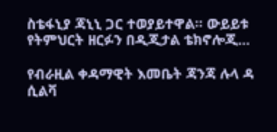ስቴፋኒያ ጃኒኒ ጋር ተወያይተዋል፡፡ ውይይቱ የትምህርት ዘርፉን በዲጂታል ቴክኖሎጂ…

የብራዚል ቀዳማዊት እመቤት ጃንጃ ሉላ ዳ ሲልቫ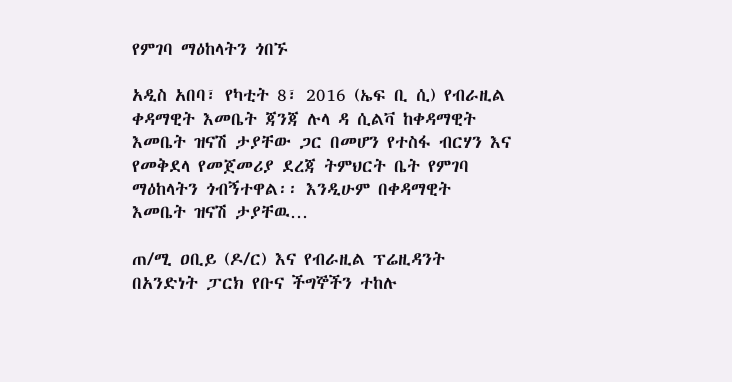የምገባ ማዕከላትን ጎበኙ

አዲስ አበባ፣ የካቲት 8፣ 2016 (ኤፍ ቢ ሲ) የብራዚል ቀዳማዊት እመቤት ጃንጃ ሉላ ዳ ሲልቫ ከቀዳማዊት እመቤት ዝናሽ ታያቸው ጋር በመሆን የተስፋ ብርሃን እና የመቅደላ የመጀመሪያ ደረጃ ትምህርት ቤት የምገባ ማዕከላትን ጎብኝተዋል፡፡ እንዲሁም በቀዳማዊት እመቤት ዝናሽ ታያቸዉ…

ጠ/ሚ ዐቢይ (ዶ/ር) እና የብራዚል ፕሬዚዳንት በአንድነት ፓርክ የቡና ችግኞችን ተከሉ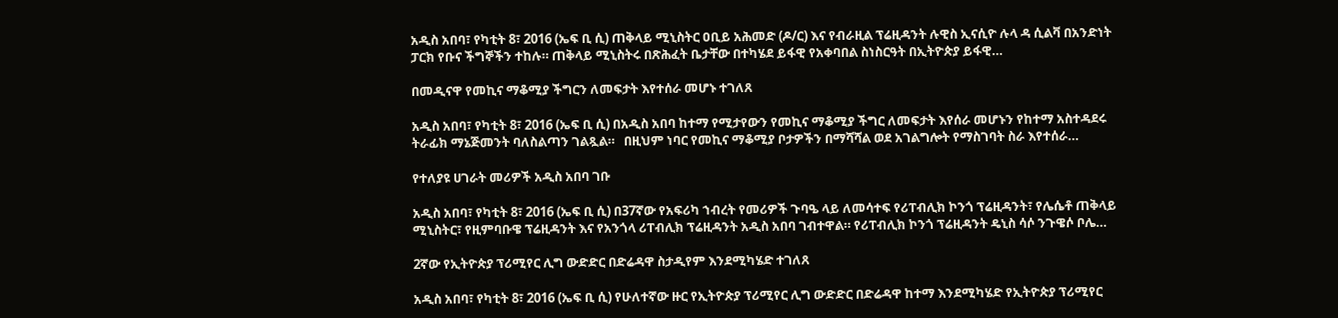አዲስ አበባ፣ የካቲት 8፣ 2016 (ኤፍ ቢ ሲ) ጠቅላይ ሚኒስትር ዐቢይ አሕመድ (ዶ/ር) እና የብራዚል ፕሬዚዳንት ሉዊስ ኢናሲዮ ሉላ ዳ ሲልቫ በአንድነት ፓርክ የቡና ችግኞችን ተከሉ። ጠቅላይ ሚኒስትሩ በጽሕፈት ቤታቸው በተካሄደ ይፋዊ የአቀባበል ስነስርዓት በኢትዮጵያ ይፋዊ…

በመዲናዋ የመኪና ማቆሚያ ችግርን ለመፍታት እየተሰራ መሆኑ ተገለጸ

አዲስ አበባ፣ የካቲት 8፣ 2016 (ኤፍ ቢ ሲ) በአዲስ አበባ ከተማ የሚታየውን የመኪና ማቆሚያ ችግር ለመፍታት እየሰራ መሆኑን የከተማ አስተዳደሩ ትራፊክ ማኔጅመንት ባለስልጣን ገልጿል።   በዚህም ነባር የመኪና ማቆሚያ ቦታዎችን በማሻሻል ወደ አገልግሎት የማስገባት ስራ እየተሰራ…

የተለያዩ ሀገራት መሪዎች አዲስ አበባ ገቡ

አዲስ አበባ፣ የካቲት 8፣ 2016 (ኤፍ ቢ ሲ) በ37ኛው የአፍሪካ ኀብረት የመሪዎች ጉባዔ ላይ ለመሳተፍ የሪፐብሊክ ኮንጎ ፕሬዚዳንት፣ የሌሴቶ ጠቅላይ ሚኒስትር፣ የዚምባቡዌ ፕሬዚዳንት እና የአንጎላ ሪፐብሊክ ፕሬዚዳንት አዲስ አበባ ገብተዋል። የሪፐብሊክ ኮንጎ ፕሬዚዳንት ዴኒስ ሳሶ ንጉዌሶ ቦሌ…

2ኛው የኢትዮጵያ ፕሪሚየር ሊግ ውድድር በድሬዳዋ ስታዲየም እንደሚካሄድ ተገለጸ

አዲስ አበባ፣ የካቲት 8፣ 2016 (ኤፍ ቢ ሲ) የሁለተኛው ዙር የኢትዮጵያ ፕሪሚየር ሊግ ውድድር በድሬዳዋ ከተማ እንደሚካሄድ የኢትዮጵያ ፕሪሚየር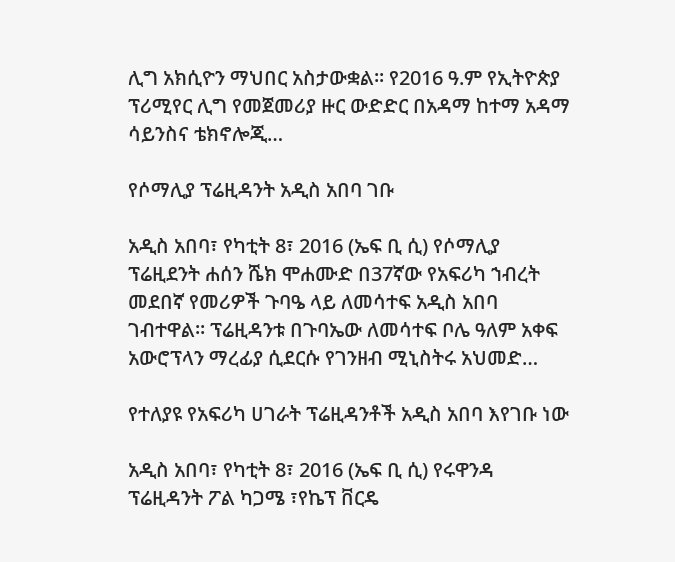ሊግ አክሲዮን ማህበር አስታውቋል፡፡ የ2016 ዓ.ም የኢትዮጵያ ፕሪሚየር ሊግ የመጀመሪያ ዙር ውድድር በአዳማ ከተማ አዳማ ሳይንስና ቴክኖሎጂ…

የሶማሊያ ፕሬዚዳንት አዲስ አበባ ገቡ

አዲስ አበባ፣ የካቲት 8፣ 2016 (ኤፍ ቢ ሲ) የሶማሊያ ፕሬዚደንት ሐሰን ሼክ ሞሐሙድ በ37ኛው የአፍሪካ ኀብረት መደበኛ የመሪዎች ጉባዔ ላይ ለመሳተፍ አዲስ አበባ ገብተዋል። ፕሬዚዳንቱ በጉባኤው ለመሳተፍ ቦሌ ዓለም አቀፍ አውሮፕላን ማረፊያ ሲደርሱ የገንዘብ ሚኒስትሩ አህመድ…

የተለያዩ የአፍሪካ ሀገራት ፕሬዚዳንቶች አዲስ አበባ እየገቡ ነው

አዲስ አበባ፣ የካቲት 8፣ 2016 (ኤፍ ቢ ሲ) የሩዋንዳ ፕሬዚዳንት ፖል ካጋሜ ፣የኬፕ ቨርዴ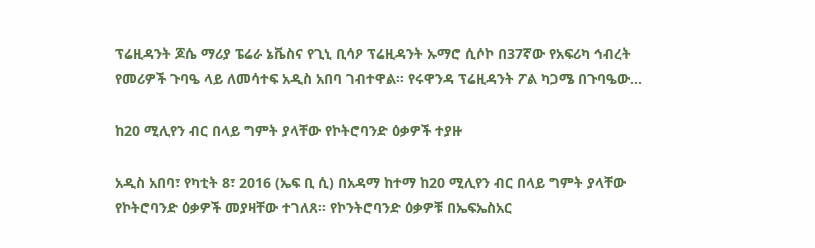ፕሬዚዳንት ጆሴ ማሪያ ፔሬራ ኔቬስና የጊኒ ቢሳዖ ፕሬዚዳንት ኡማሮ ሲሶኮ በ37ኛው የአፍሪካ ኅብረት የመሪዎች ጉባዔ ላይ ለመሳተፍ አዲስ አበባ ገብተዋል። የሩዋንዳ ፕሬዚዳንት ፖል ካጋሜ በጉባዔው…

ከ20 ሚሊየን ብር በላይ ግምት ያላቸው የኮትሮባንድ ዕቃዎች ተያዙ

አዲስ አበባ፣ የካቲት 8፣ 2016 (ኤፍ ቢ ሲ) በአዳማ ከተማ ከ20 ሚሊየን ብር በላይ ግምት ያላቸው የኮትሮባንድ ዕቃዎች መያዛቸው ተገለጸ፡፡ የኮንትሮባንድ ዕቃዎቹ በኤፍኤስአር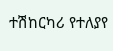ተሽከርካሪ የተለያየ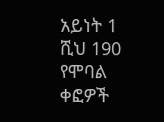አይነት 1 ሺህ 190 የሞባል ቀፎዎች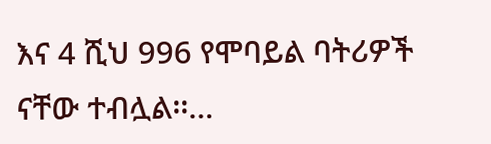እና 4 ሺህ 996 የሞባይል ባትሪዎች ናቸው ተብሏል፡፡…